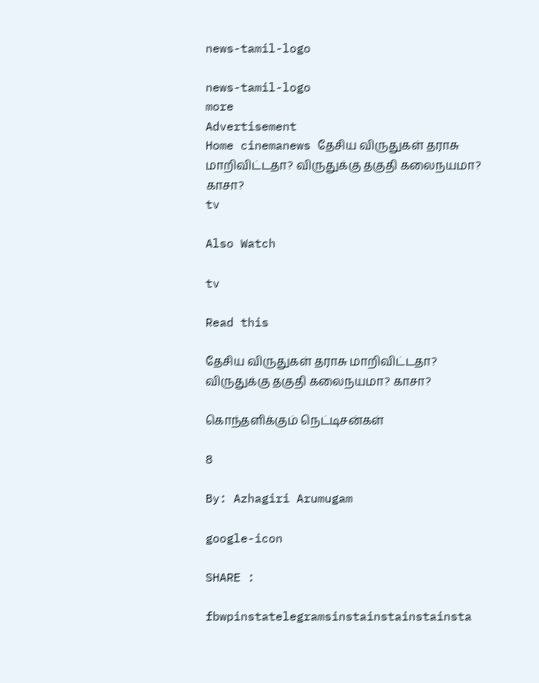news-tamil-logo

news-tamil-logo
more
Advertisement
Home cinemanews தேசிய விருதுகள் தராசு மாறிவிட்டதா? விருதுக்கு தகுதி கலைநயமா? காசா?
tv

Also Watch

tv

Read this

தேசிய விருதுகள் தராசு மாறிவிட்டதா? விருதுக்கு தகுதி கலைநயமா? காசா?

கொந்தளிக்கும் நெட்டிசன்கள்

8

By: Azhagiri Arumugam

google-icon

SHARE :

fbwpinstatelegramsinstainstainstainsta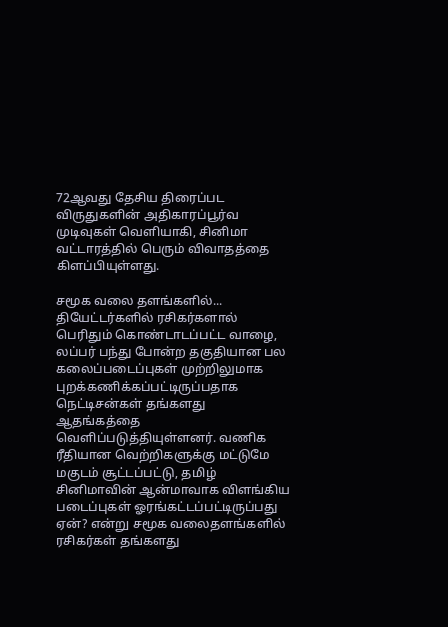72ஆவது தேசிய திரைப்பட விருதுகளின் அதிகாரப்பூர்வ முடிவுகள் வெளியாகி, சினிமா வட்டாரத்தில் பெரும் விவாதத்தை கிளப்பியுள்ளது.

சமூக வலை தளங்களில்...
தியேட்டர்களில் ரசிகர்களால் பெரிதும் கொண்டாடப்பட்ட வாழை, லப்பர் பந்து போன்ற தகுதியான பல கலைப்படைப்புகள் முற்றிலுமாக புறக்கணிக்கப்பட்டிருப்பதாக நெட்டிசன்கள் தங்களது ஆதங்கத்தை வெளிப்படுத்தியுள்ளனர். வணிக ரீதியான வெற்றிகளுக்கு மட்டுமே மகுடம் சூட்டப்பட்டு, தமிழ் சினிமாவின் ஆன்மாவாக விளங்கிய படைப்புகள் ஓரங்கட்டப்பட்டிருப்பது ஏன்? என்று சமூக வலைதளங்களில் ரசிகர்கள் தங்களது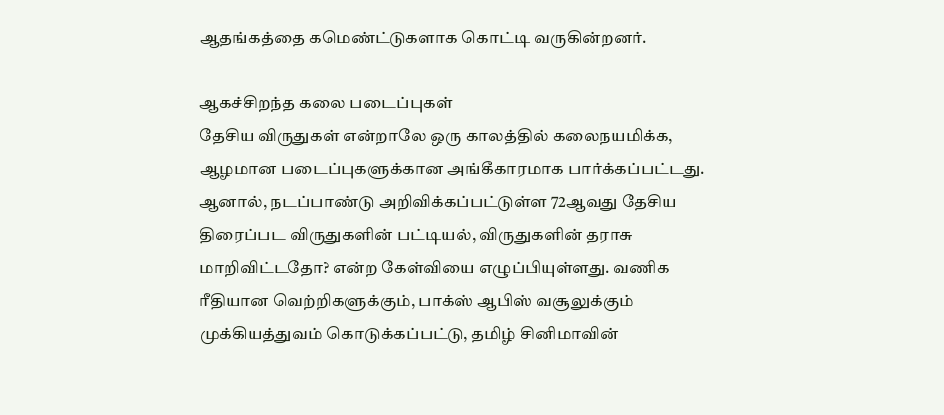ஆதங்கத்தை கமெண்ட்டுகளாக கொட்டி வருகின்றனர்.

ஆகச்சிறந்த கலை படைப்புகள்
தேசிய விருதுகள் என்றாலே ஒரு காலத்தில் கலைநயமிக்க, ஆழமான படைப்புகளுக்கான அங்கீகாரமாக பார்க்கப்பட்டது. ஆனால், நடப்பாண்டு அறிவிக்கப்பட்டுள்ள 72ஆவது தேசிய திரைப்பட விருதுகளின் பட்டியல், விருதுகளின் தராசு மாறிவிட்டதோ? என்ற கேள்வியை எழுப்பியுள்ளது. வணிக ரீதியான வெற்றிகளுக்கும், பாக்ஸ் ஆபிஸ் வசூலுக்கும் முக்கியத்துவம் கொடுக்கப்பட்டு, தமிழ் சினிமாவின்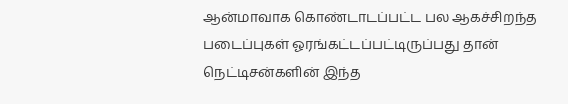ஆன்மாவாக கொண்டாடப்பட்ட பல ஆகச்சிறந்த படைப்புகள் ஓரங்கட்டப்பட்டிருப்பது தான் நெட்டிசன்களின் இந்த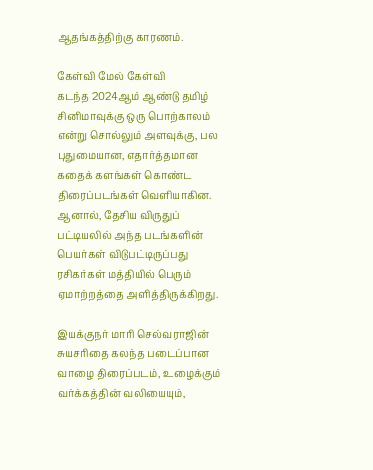ஆதங்கத்திற்கு காரணம்.

கேள்வி மேல் கேள்வி
கடந்த 2024ஆம் ஆண்டு தமிழ் சினிமாவுக்கு ஒரு பொற்காலம் என்று சொல்லும் அளவுக்கு, பல புதுமையான, எதார்த்தமான கதைக் களங்கள் கொண்ட திரைப்படங்கள் வெளியாகின. ஆனால், தேசிய விருதுப் பட்டியலில் அந்த படங்களின் பெயர்கள் விடுபட்டிருப்பது ரசிகர்கள் மத்தியில் பெரும் ஏமாற்றத்தை அளித்திருக்கிறது.

இயக்குநர் மாரி செல்வராஜின் சுயசரிதை கலந்த படைப்பான வாழை திரைப்படம், உழைக்கும் வர்க்கத்தின் வலியையும்,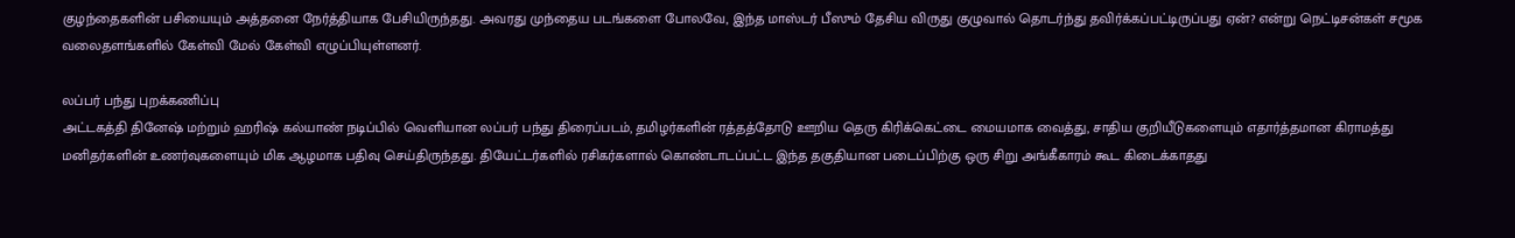குழந்தைகளின் பசியையும் அத்தனை நேர்த்தியாக பேசியிருந்தது. அவரது முந்தைய படங்களை போலவே, இந்த மாஸ்டர் பீஸும் தேசிய விருது குழுவால் தொடர்ந்து தவிர்க்கப்பட்டிருப்பது ஏன்? என்று நெட்டிசன்கள் சமூக வலைதளங்களில் கேள்வி மேல் கேள்வி எழுப்பியுள்ளனர்.

லப்பர் பந்து புறக்கணிப்பு
அட்டகத்தி தினேஷ் மற்றும் ஹரிஷ் கல்யாண் நடிப்பில் வெளியான லப்பர் பந்து திரைப்படம், தமிழர்களின் ரத்தத்தோடு ஊறிய தெரு கிரிக்கெட்டை மையமாக வைத்து, சாதிய குறியீடுகளையும் எதார்த்தமான கிராமத்து மனிதர்களின் உணர்வுகளையும் மிக ஆழமாக பதிவு செய்திருந்தது. தியேட்டர்களில் ரசிகர்களால் கொண்டாடப்பட்ட இந்த தகுதியான படைப்பிற்கு ஒரு சிறு அங்கீகாரம் கூட கிடைக்காதது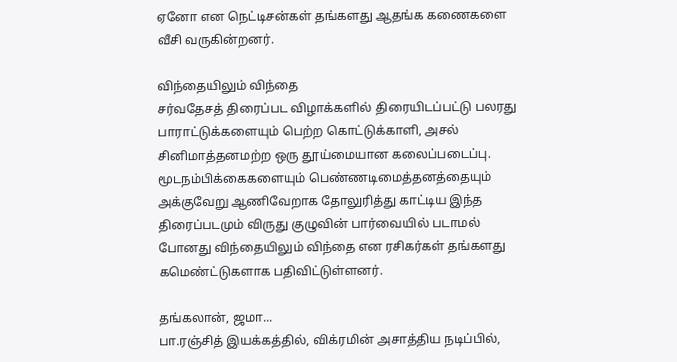ஏனோ என நெட்டிசன்கள் தங்களது ஆதங்க கணைகளை வீசி வருகின்றனர்.

விந்தையிலும் விந்தை
சர்வதேசத் திரைப்பட விழாக்களில் திரையிடப்பட்டு பலரது பாராட்டுக்களையும் பெற்ற கொட்டுக்காளி, அசல் சினிமாத்தனமற்ற ஒரு தூய்மையான கலைப்படைப்பு. மூடநம்பிக்கைகளையும் பெண்ணடிமைத்தனத்தையும் அக்குவேறு ஆணிவேறாக தோலுரித்து காட்டிய இந்த திரைப்படமும் விருது குழுவின் பார்வையில் படாமல் போனது விந்தையிலும் விந்தை என ரசிகர்கள் தங்களது கமெண்ட்டுகளாக பதிவிட்டுள்ளனர்.

தங்கலான், ஜமா...
பா.ரஞ்சித் இயக்கத்தில், விக்ரமின் அசாத்திய நடிப்பில்,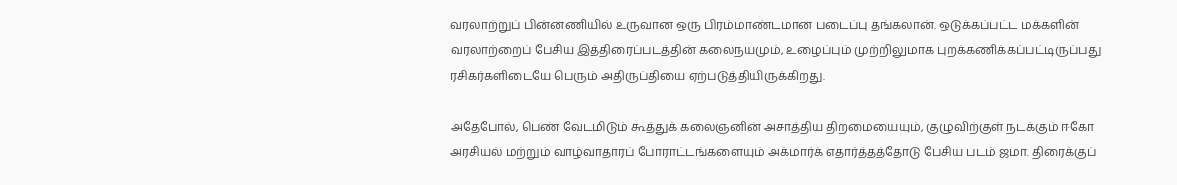வரலாற்றுப் பின்னணியில் உருவான ஒரு பிரம்மாண்டமான படைப்பு தங்கலான். ஒடுக்கப்பட்ட மக்களின் வரலாற்றைப் பேசிய இத்திரைப்படத்தின் கலைநயமும், உழைப்பும் முற்றிலுமாக புறக்கணிக்கப்பட்டிருப்பது ரசிகர்களிடையே பெரும் அதிருப்தியை ஏற்படுத்தியிருக்கிறது.

அதேபோல், பெண் வேடமிடும் கூத்துக் கலைஞனின் அசாத்திய திறமையையும், குழுவிற்குள் நடக்கும் ஈகோ அரசியல் மற்றும் வாழ்வாதாரப் போராட்டங்களையும் அக்மார்க் எதார்த்தத்தோடு பேசிய படம் ஜமா. திரைக்குப்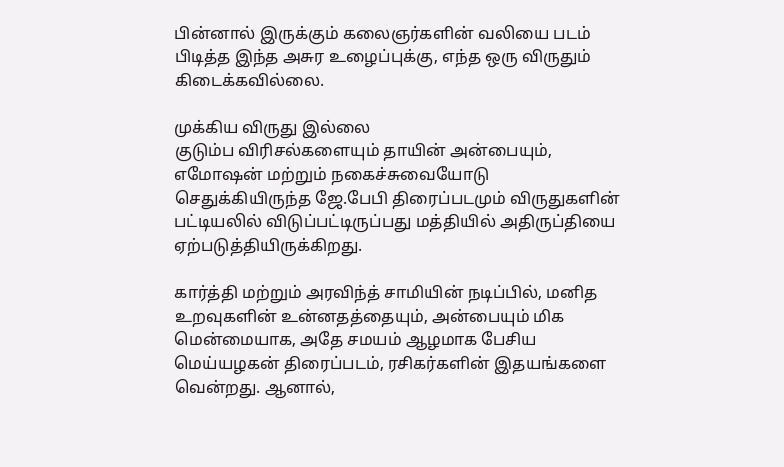பின்னால் இருக்கும் கலைஞர்களின் வலியை படம் பிடித்த இந்த அசுர உழைப்புக்கு, எந்த ஒரு விருதும் கிடைக்கவில்லை.

முக்கிய விருது இல்லை
குடும்ப விரிசல்களையும் தாயின் அன்பையும், எமோஷன் மற்றும் நகைச்சுவையோடு செதுக்கியிருந்த ஜே.பேபி திரைப்படமும் விருதுகளின் பட்டியலில் விடுப்பட்டிருப்பது மத்தியில் அதிருப்தியை ஏற்படுத்தியிருக்கிறது.

கார்த்தி மற்றும் அரவிந்த் சாமியின் நடிப்பில், மனித உறவுகளின் உன்னதத்தையும், அன்பையும் மிக மென்மையாக, அதே சமயம் ஆழமாக பேசிய மெய்யழகன் திரைப்படம், ரசிகர்களின் இதயங்களை வென்றது. ஆனால்,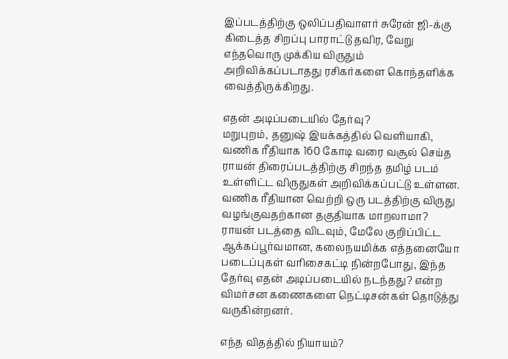இப்படத்திற்கு ஒலிப்பதிவாளர் சுரேன் ஜி-க்கு கிடைத்த சிறப்பு பாராட்டு தவிர, வேறு எந்தவொரு முக்கிய விருதும் அறிவிக்கப்படாதது ரசிகர்களை கொந்தளிக்க வைத்திருக்கிறது.

எதன் அடிப்படையில் தேர்வு?
மறுபுறம், தனுஷ் இயக்கத்தில் வெளியாகி, வணிக ரீதியாக 160 கோடி வரை வசூல் செய்த ராயன் திரைப்படத்திற்கு சிறந்த தமிழ் படம் உள்ளிட்ட விருதுகள் அறிவிக்கப்பட்டு உள்ளன. வணிக ரீதியான வெற்றி ஒரு படத்திற்கு விருது வழங்குவதற்கான தகுதியாக மாறலாமா? ராயன் படத்தை விடவும், மேலே குறிப்பிட்ட ஆக்கப்பூர்வமான, கலைநயமிக்க எத்தனையோ படைப்புகள் வரிசைகட்டி நின்றபோது, இந்த தேர்வு எதன் அடிப்படையில் நடந்தது? என்ற விமர்சன கணைகளை நெட்டிசன்கள் தொடுத்து வருகின்றனர்.

எந்த விதத்தில் நியாயம்?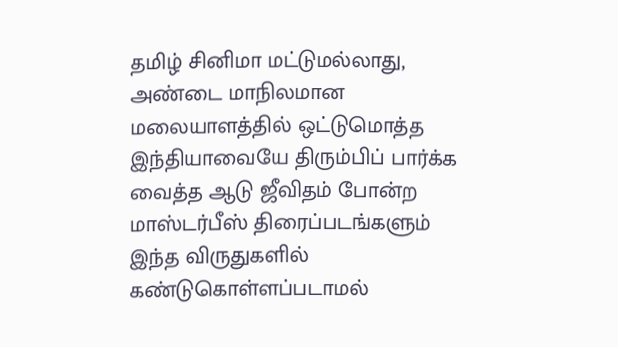தமிழ் சினிமா மட்டுமல்லாது, அண்டை மாநிலமான மலையாளத்தில் ஒட்டுமொத்த இந்தியாவையே திரும்பிப் பார்க்க வைத்த ஆடு ஜீவிதம் போன்ற மாஸ்டர்பீஸ் திரைப்படங்களும் இந்த விருதுகளில் கண்டுகொள்ளப்படாமல்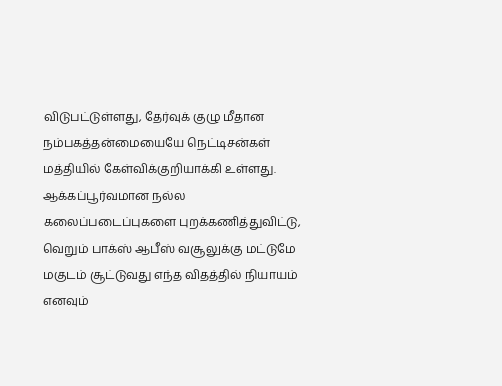விடுபட்டுள்ளது, தேர்வுக் குழு மீதான நம்பகத்தன்மையையே நெட்டிசன்கள் மத்தியில் கேள்விக்குறியாக்கி உள்ளது. ஆக்கப்பூர்வமான நல்ல கலைப்படைப்புகளை புறக்கணித்துவிட்டு, வெறும் பாக்ஸ் ஆபீஸ் வசூலுக்கு மட்டுமே மகுடம் சூட்டுவது எந்த விதத்தில் நியாயம் எனவும்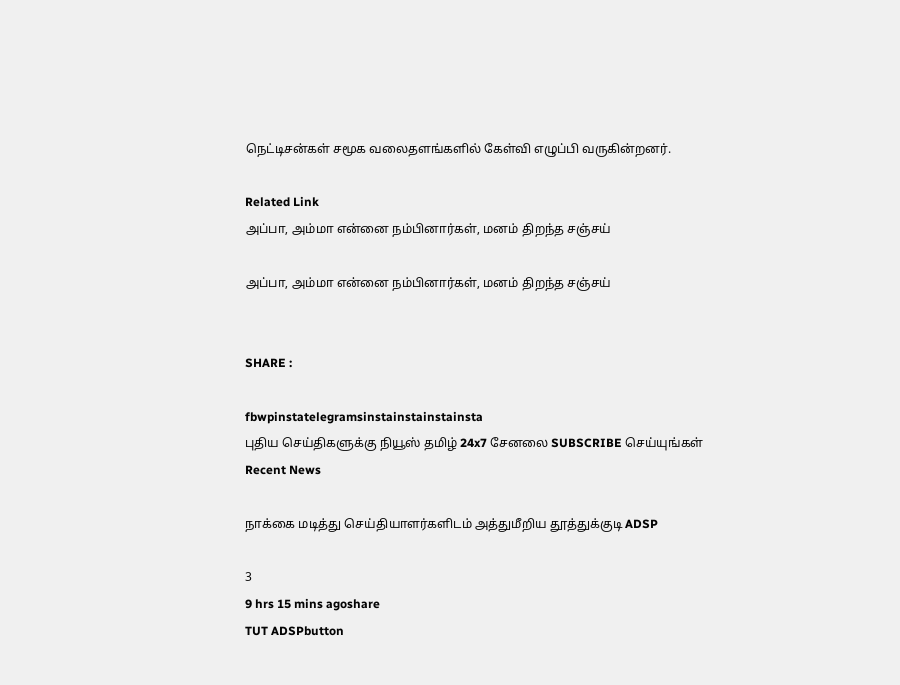நெட்டிசன்கள் சமூக வலைதளங்களில் கேள்வி எழுப்பி வருகின்றனர்.

Related Link
அப்பா, அம்மா என்னை நம்பினார்கள், மனம் திறந்த சஞ்சய்

அப்பா, அம்மா என்னை நம்பினார்கள், மனம் திறந்த சஞ்சய்


SHARE :

fbwpinstatelegramsinstainstainstainsta
புதிய செய்திகளுக்கு நியூஸ் தமிழ் 24x7 சேனலை SUBSCRIBE செய்யுங்கள்
Recent News

நாக்கை மடித்து செய்தியாளர்களிடம் அத்துமீறிய தூத்துக்குடி ADSP

3
9 hrs 15 mins agoshare
TUT ADSPbutton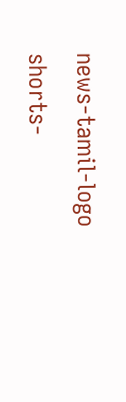news-tamil-logo
shorts-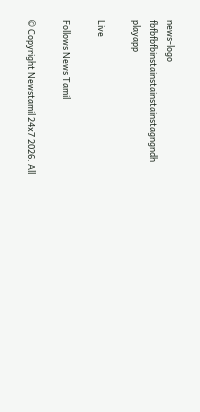news-logo
fbfbfbfbinstainstainstainstagngndh
playapp

Live

Follows News Tamil

© Copyright Newstamil 24x7 2026. All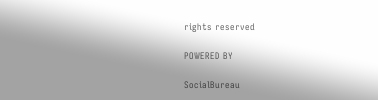rights reserved

POWERED BY

SocialBureau